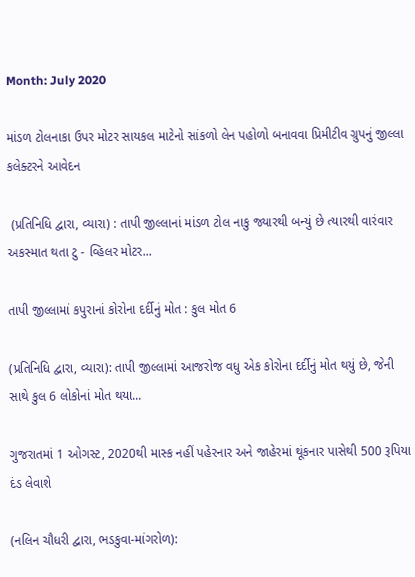Month: July 2020

માંડળ ટોલનાકા ઉપર મોટર સાયકલ માટેનો સાંકળો લેન પહોળો બનાવવા પ્રિમીટીવ ગ્રુપનું જીલ્લા કલેક્ટરને આવેદન

 (પ્રતિનિધિ દ્વારા, વ્યારા) : તાપી જીલ્લાનાં માંડળ ટોલ નાકુ જ્યારથી બન્યું છે ત્યારથી વારંવાર અકસ્માત થતા ટુ - વ્હિલર મોટર...

તાપી જીલ્લામાં કપુરાનાં કોરોના દર્દીનું મોત : કુલ મોત 6

(પ્રતિનિધિ દ્વારા, વ્યારા): તાપી જીલ્લામાં આજરોજ વધુ એક કોરોના દર્દીનું મોત થયું છે, જેની સાથે કુલ 6 લોકોનાં મોત થયા...

ગુજરાતમાં 1 ઓગસ્ટ, 2020થી માસ્ક નહીં પહેરનાર અને જાહેરમાં થૂંકનાર પાસેથી 500 રૂપિયા દંડ લેવાશે

(નલિન ચૌધરી દ્વારા, ભડકુવા-માંગરોળ):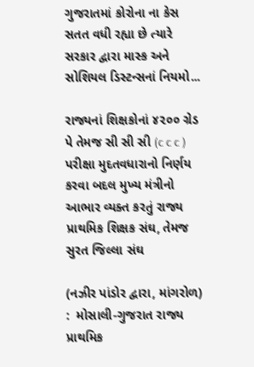ગુજરાતમાં કોરોના ના કેસ સતત વધી રહ્યા છે ત્યારે સરકાર દ્વારા માસ્ક અને સોશિયલ ડિસ્ટન્સનાં નિયમો...

રાજ્યનાં શિક્ષકોનાં ૪૨૦૦ ગ્રેડ પે તેમજ સી સી સી (c c c ) પરીક્ષા મુદતવધારાનો નિર્ણય કરવા બદલ મુખ્ય મંત્રીનો આભાર વ્યક્ત કરતું રાજ્ય પ્રાથમિક શિક્ષક સંઘ, તેમજ સુરત જિલ્લા સંઘ

(નઝીર પાંડોર દ્વારા, માંગરોળ)  :  મોસાલી-ગુજરાત રાજ્ય પ્રાથમિક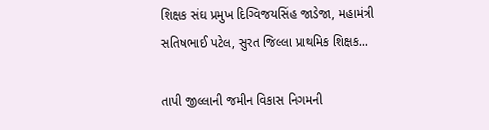શિક્ષક સંઘ પ્રમુખ દિગ્વિજયસિંહ જાડેજા, મહામંત્રી સતિષભાઈ પટેલ, સુરત જિલ્લા પ્રાથમિક શિક્ષક...

તાપી જીલ્લાની જમીન વિકાસ નિગમની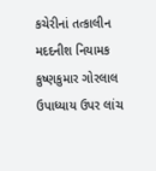કચેરીનાં તત્કાલીન મદદનીશ નિયામક કુષ્ણકુમાર ગોરલાલ ઉપાધ્યાય ઉપર લાંચ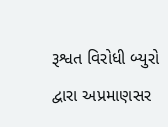રૂશ્વત વિરોધી બ્યુરો દ્વારા અપ્રમાણસર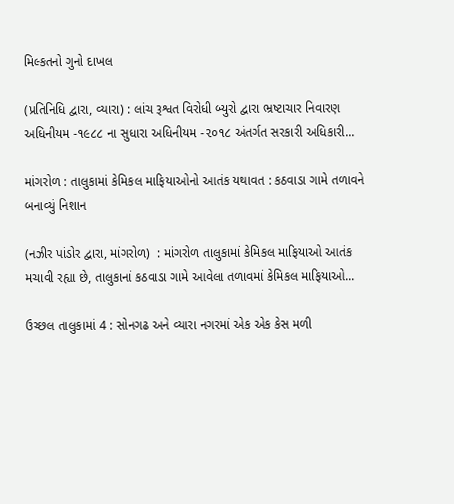મિલ્કતનો ગુનો દાખલ

(પ્રતિનિધિ દ્વારા, વ્યારા) : લાંચ રૂશ્વત વિરોધી બ્યુરો દ્વારા ભ્રષ્ટાચાર નિવારણ અધિનીયમ -૧૯૮૮ ના સુધારા અધિનીયમ -૨૦૧૮ અંતર્ગત સરકારી અધિકારી...

માંગરોળ : તાલુકામાં કેમિકલ માફિયાઓનો આતંક યથાવત : કઠવાડા ગામે તળાવને બનાવ્યું નિશાન

(નઝીર પાંડોર દ્વારા, માંગરોળ)  : માંગરોળ તાલુકામાં કેમિકલ માફિયાઓ આતંક મચાવી રહ્યા છે, તાલુકાનાં કઠવાડા ગામે આવેલા તળાવમાં કેમિકલ માફિયાઓ...

ઉચ્છલ તાલુકામાં 4 : સોનગઢ અને વ્યારા નગરમાં એક એક કેસ મળી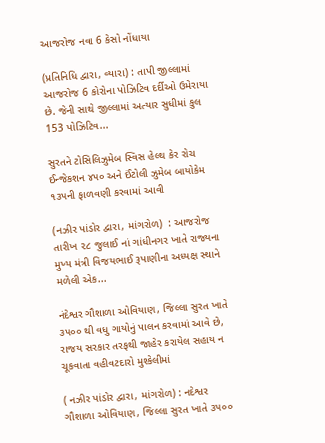આજરોજ નવા 6 કેસો નોંધાયા

(પ્રતિનિધિ દ્વારા, વ્યારા) : તાપી જીલ્લામાં આજરોજ 6 કોરોના પોઝિટિવ દર્દીઓ ઉમેરાયા છે. જેની સાથે જીલ્લામાં અત્યાર સુધીમાં કુલ 153 પોઝિટિવ...

સુરતને ટોસિલિઝુમેબ સ્વિસ હેલ્થ કેર રોચ ઈન્જેકશન ૪૫૦ અને ઈંટોલી ઝુમેબ બાયોકેમ ૧૩૫ની ફાળવણી કરવામાં આવી

(નઝીર પાંડોર દ્વારા, માંગરોળ)  : આજરોજ તારીખ ૨૮ જુલાઈ નાં ગાંધીનગર ખાતે રાજ્યના મુખ્ય મંત્રી વિજયભાઈ રૂપાણીના અધ્યક્ષ સ્થાને મળેલી એક...

નંદેશ્વર ગૌશાળા ઓવિયાણ, જિલ્લા સુરત ખાતે ૩૫૦૦ થી વધુ ગાયોનું પાલન કરવામાં આવે છે, રાજય સરકાર તરફથી જાહેર કરાયેલ સહાય ન ચૂકવાતા વહીવટદારો મુશ્કેલીમાં

( નઝીર પાંડોર દ્વારા, માંગરોળ) : નદેશ્વર ગૌશાળા ઓવિયાણ, જિલ્લા સુરત ખાતે ૩૫૦૦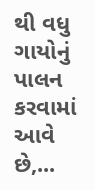થી વધુ ગાયોનું પાલન કરવામાં આવે છે,...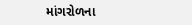માંગરોળના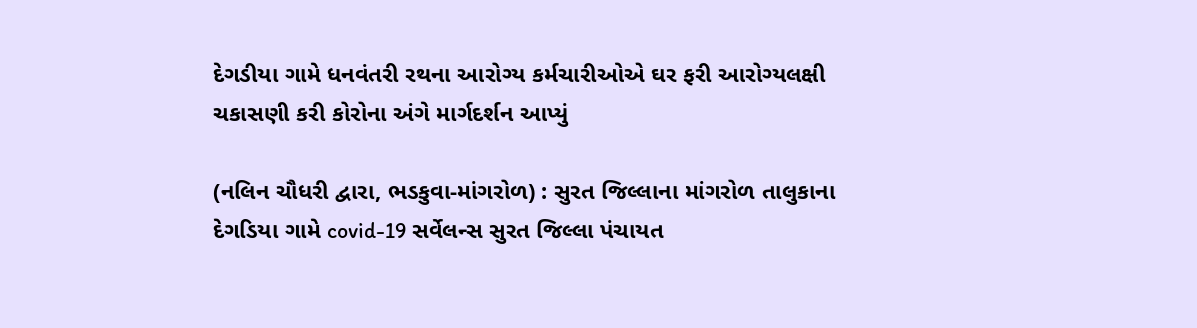દેગડીયા ગામે ધનવંતરી રથના આરોગ્ય કર્મચારીઓએ ઘર ફરી આરોગ્યલક્ષી ચકાસણી કરી કોરોના અંગે માર્ગદર્શન આપ્યું

(નલિન ચૌધરી દ્વારા, ભડકુવા-માંગરોળ) : સુરત જિલ્લાના માંગરોળ તાલુકાના દેગડિયા ગામે covid-19 સર્વેલન્સ સુરત જિલ્લા પંચાયત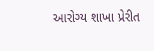આરોગ્ય શાખા પ્રેરીત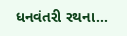ધનવંતરી રથના...